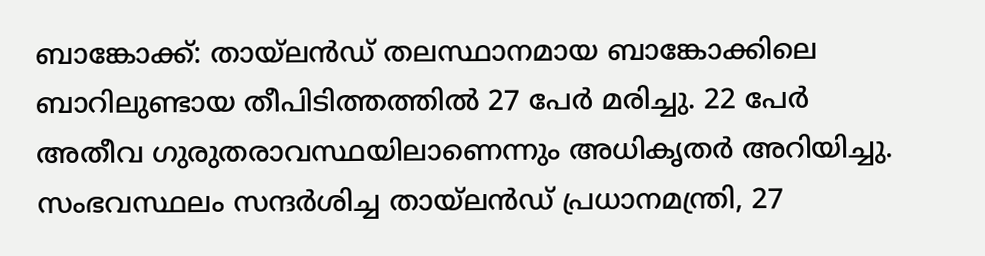ബാങ്കോക്ക്: തായ്ലൻഡ് തലസ്ഥാനമായ ബാങ്കോക്കിലെ ബാറിലുണ്ടായ തീപിടിത്തത്തിൽ 27 പേർ മരിച്ചു. 22 പേർ അതീവ ഗുരുതരാവസ്ഥയിലാണെന്നും അധികൃതർ അറിയിച്ചു.
സംഭവസ്ഥലം സന്ദർശിച്ച തായ്ലൻഡ് പ്രധാനമന്ത്രി, 27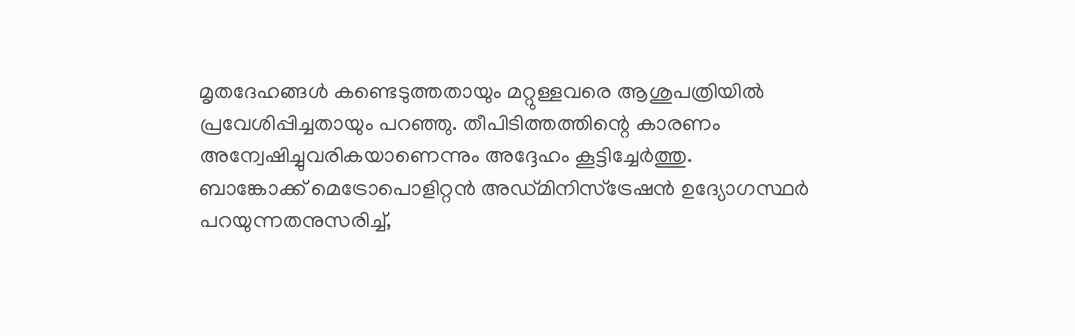മൃതദേഹങ്ങൾ കണ്ടെടുത്തതായും മറ്റുള്ളവരെ ആശുപത്രിയിൽ പ്രവേശിപ്പിച്ചതായും പറഞ്ഞു. തീപിടിത്തത്തിന്റെ കാരണം അന്വേഷിച്ചുവരികയാണെന്നും അദ്ദേഹം കൂട്ടിച്ചേർത്തു.
ബാങ്കോക്ക് മെട്രോപൊളിറ്റൻ അഡ്മിനിസ്ട്രേഷൻ ഉദ്യോഗസ്ഥർ പറയുന്നതനുസരിച്ച്,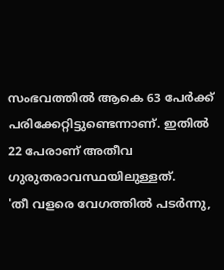സംഭവത്തിൽ ആകെ 63 പേർക്ക് പരിക്കേറ്റിട്ടുണ്ടെന്നാണ്. ഇതിൽ 22 പേരാണ് അതീവ ഗുരുതരാവസ്ഥയിലുള്ളത്.
'തീ വളരെ വേഗത്തിൽ പടർന്നു,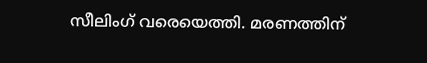സീലിംഗ് വരെയെത്തി. മരണത്തിന്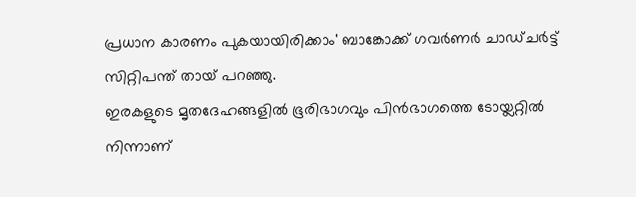പ്രധാന കാരണം പുകയായിരിക്കാം' ബാങ്കോക്ക് ഗവർണർ ചാഡ്ചർട്ട് സിറ്റിപന്ത് തായ് പറഞ്ഞു.
ഇരകളുടെ മൃതദേഹങ്ങളിൽ ഭൂരിഭാഗവും പിൻഭാഗത്തെ ടോയ്ലറ്റിൽ നിന്നാണ്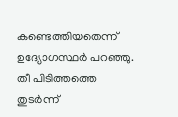കണ്ടെത്തിയതെന്ന് ഉദ്യോഗസ്ഥർ പറഞ്ഞു. തീ പിടിത്തത്തെ തുടർന്ന്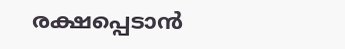രക്ഷപ്പെടാൻ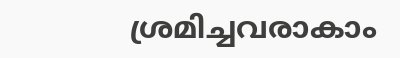ശ്രമിച്ചവരാകാം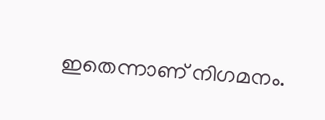ഇതെന്നാണ് നിഗമനം.